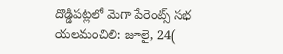దొడ్డిపట్లలో మెగా పేరెంట్స్ సభ
యలమంచిలి: జూలై, 24(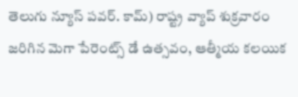తెలుగు న్యూస్ పవర్. కామ్) రాష్ట్ర వ్యాప్ శుక్రవారం జరిగిన మెగా పేరెంట్స్ డే ఉత్సవం, ఆత్మీయ కలయిక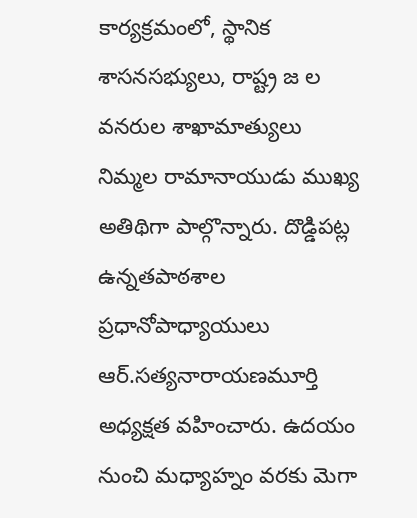కార్యక్రమంలో, స్థానిక శాసనసభ్యులు, రాష్ట్ర జ ల వనరుల శాఖామాత్యులు నిమ్మల రామానాయుడు ముఖ్య అతిథిగా పాల్గొన్నారు. దొడ్డిపట్ల ఉన్నతపాఠశాల ప్రధానోపాధ్యాయులు ఆర్.సత్యనారాయణమూర్తి అధ్యక్షత వహించారు. ఉదయం నుంచి మధ్యాహ్నం వరకు మెగా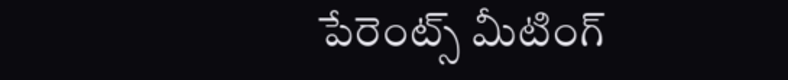పేరెంట్స్ మీటింగ్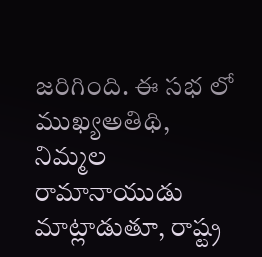జరిగింది. ఈ సభ లో ముఖ్యఅతిథి, నిమ్మల రామానాయుడు మాట్లాడుతూ, రాష్ట్ర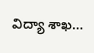విద్యా శాఖ…